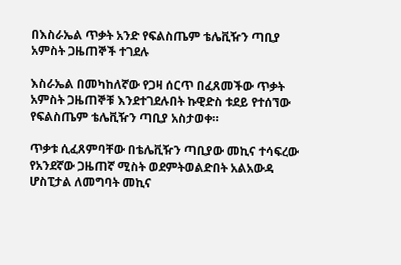በእስራኤል ጥቃት አንድ የፍልስጤም ቴሌቪዥን ጣቢያ አምስት ጋዜጠኞች ተገደሉ

እስራኤል በመካከለኛው የጋዛ ሰርጥ በፈጸመችው ጥቃት አምስት ጋዜጠኞቹ እንደተገደሉበት ኩዊድስ ቱደይ የተሰኘው የፍልስጤም ቴሌቪዥን ጣቢያ አስታወቀ።

ጥቃቱ ሲፈጸምባቸው በቴሌቪዥን ጣቢያው መኪና ተሳፍረው የአንደኛው ጋዜጠኛ ሚስት ወደምትወልድበት አልአውዳ ሆስፒታል ለመግባት መኪና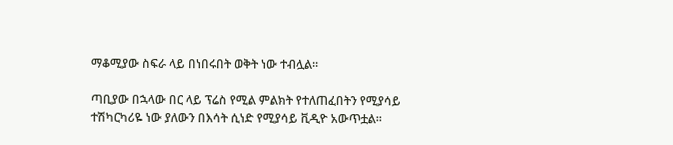ማቆሚያው ስፍራ ላይ በነበሩበት ወቅት ነው ተብሏል።

ጣቢያው በኋላው በር ላይ ፕሬስ የሚል ምልክት የተለጠፈበትን የሚያሳይ ተሽካርካሪዬ ነው ያለውን በእሳት ሲነድ የሚያሳይ ቪዲዮ አውጥቷል።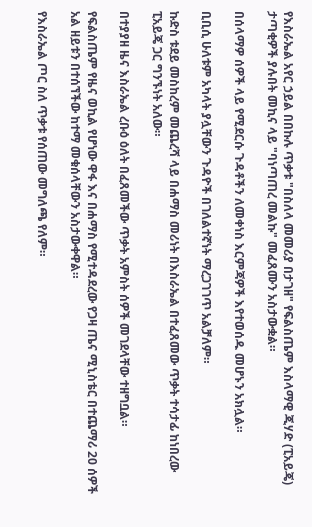የእስራኤል አየር ኃይል በበኩሉ ጥቃቱ "በስለላ መመሪያ በታገዘ" የፍልስጤም እስላማዊ ጂሃድ (ፒአይጄ) ታጣቂዎች ያሉበት መኪና ላይ "ባነጣጠረ መልኩ" መፈጸሙን አስታውቋል።

በሰላማዎ ሰዎች ላይ የሚደርሱ ጉዳቶችን ለመቀነስ እርምጃዎች እየተወሰዱ መሆኑን አክሏል።

ቢቢሲ ሁለቱም አካላት ያሏቸውን ጉዳዮች በገለልተኛነት ማረጋገገጥ አልቻለም።

ኩድስ ቱደይ መስከረም መጨረሻ ላይ በሐማስ መሪነት በእስራኤል በተፈጸመው ጥቃት ተሳታፊ ከነበረው ፒአይጄ ጋር ግንኙነት አለው።

በተያያዘ ዜና እስራኤል ረቡዕ ዕለት በፈጸመችው ጥቃት አምስት ሰዎች መገደላቸው ተዘግቧል።

የፍልስጤም የዜና ወኪል የሆነው ዋፋ እና በሐማስ የሚተዳደረው የጋዛ ጤና ሚኒስቴር በተጨማሪ 20 ሰዎች አል ዘይቱን በተሰኘችው ከተማ መቁሰላቸውን አስታውቀዋል።

የእስራኤል ጦር ስለ ጥቃቱ የሰጠው መግለጫ የለም።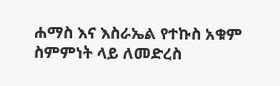ሐማስ እና እስራኤል የተኩስ አቁም ስምምነት ላይ ለመድረስ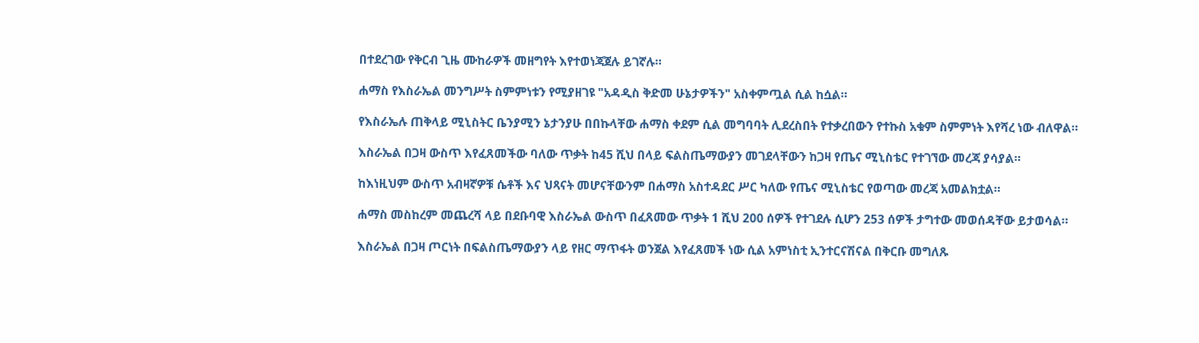በተደረገው የቅርብ ጊዜ ሙከራዎች መዘግየት እየተወነጃጀሉ ይገኛሉ።

ሐማስ የእስራኤል መንግሥት ስምምነቱን የሚያዘገዩ "አዳዲስ ቅድመ ሁኔታዎችን" አስቀምጧል ሲል ከሷል።

የእስራኤሉ ጠቅላይ ሚኒስትር ቤንያሚን ኔታንያሁ በበኩላቸው ሐማስ ቀደም ሲል መግባባት ሊደረስበት የተቃረበውን የተኩስ አቁም ስምምነት እየሻረ ነው ብለዋል።

እስራኤል በጋዛ ውስጥ እየፈጸመችው ባለው ጥቃት ከ45 ሺህ በላይ ፍልስጤማውያን መገደላቸውን ከጋዛ የጤና ሚኒስቴር የተገኘው መረጃ ያሳያል።

ከእነዚህም ውስጥ አብዛኛዎቹ ሴቶች እና ህጻናት መሆናቸውንም በሐማስ አስተዳደር ሥር ካለው የጤና ሚኒስቴር የወጣው መረጃ አመልክቷል።

ሐማስ መስከረም መጨረሻ ላይ በደቡባዊ እስራኤል ውስጥ በፈጸመው ጥቃት 1 ሺህ 200 ሰዎች የተገደሉ ሲሆን 253 ሰዎች ታግተው መወሰዳቸው ይታወሳል።

እስራኤል በጋዛ ጦርነት በፍልስጤማውያን ላይ የዘር ማጥፋት ወንጀል እየፈጸመች ነው ሲል አምነስቲ ኢንተርናሽናል በቅርቡ መግለጹ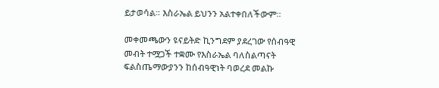ይታወሳል። እስራኤል ይህንን አልተቀበለችውም።

መቀመጫውን ዩናይትድ ኪንግደም ያደረገው የሰብዓዊ መብት ተሟጋች ተቋሙ የእስራኤል ባለስልጣናት ፍልስጤማውያንን ከሰብዓዊነት ባወረደ መልኩ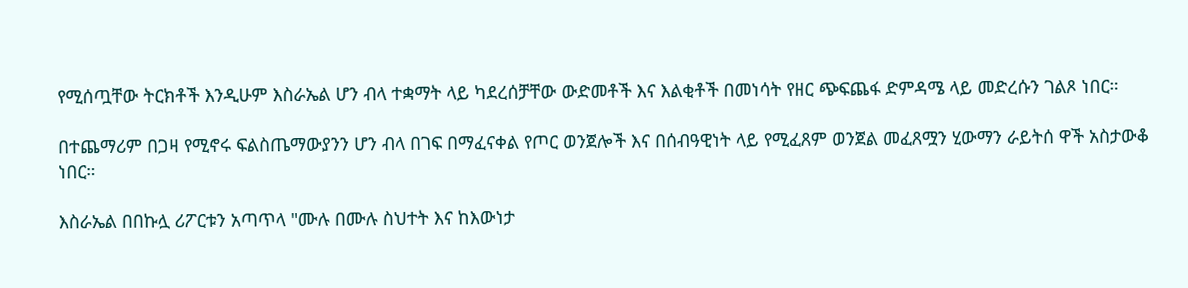የሚሰጧቸው ትርክቶች እንዲሁም እስራኤል ሆን ብላ ተቋማት ላይ ካደረሰቻቸው ውድመቶች እና እልቂቶች በመነሳት የዘር ጭፍጨፋ ድምዳሜ ላይ መድረሱን ገልጾ ነበር።

በተጨማሪም በጋዛ የሚኖሩ ፍልስጤማውያንን ሆን ብላ በገፍ በማፈናቀል የጦር ወንጀሎች እና በሰብዓዊነት ላይ የሚፈጸም ወንጀል መፈጸሟን ሂውማን ራይትሰ ዋች አስታውቆ ነበር።

እስራኤል በበኩሏ ሪፖርቱን አጣጥላ "ሙሉ በሙሉ ስህተት እና ከእውነታ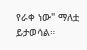የራቀ ነው" ማለቷ ይታወሳል።